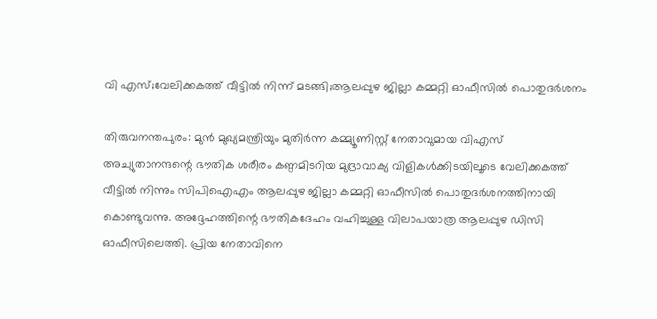വി എസ്;വേലിക്കകത്ത് വീട്ടില്‍ നിന്ന് മടങ്ങി;ആലപ്പുഴ ജില്ലാ കമ്മറ്റി ഓഫീസില്‍ പൊതുദര്‍ശനം

തിരുവനന്തപുരം: മുന്‍ മുഖ്യമന്ത്രിയും മുതിര്‍ന്ന കമ്മ്യൂണിസ്റ്റ് നേതാവുമായ വിഎസ് അച്യുതാനന്ദന്റെ ഭൗതിക ശരീരം കണ്ഠമിടറിയ മുദ്രാവാക്യ വിളികള്‍ക്കിടയിലൂടെ വേലിക്കകത്ത് വീട്ടില്‍ നിന്നും സിപിഐഎം ആലപ്പുഴ ജില്ലാ കമ്മറ്റി ഓഫീസില്‍ പൊതുദര്‍ശനത്തിനായി കൊണ്ടുവന്നു. അദ്ദേഹത്തിന്റെ ഭൗതികദേഹം വഹിച്ചുള്ള വിലാപയാത്ര ആലപ്പുഴ ഡിസി ഓഫീസിലെത്തി. പ്രിയ നേതാവിനെ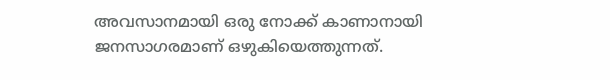അവസാനമായി ഒരു നോക്ക് കാണാനായി ജനസാഗരമാണ് ഒഴുകിയെത്തുന്നത്.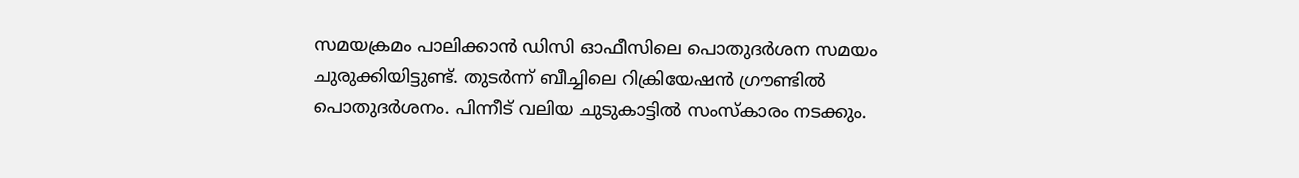സമയക്രമം പാലിക്കാന്‍ ഡിസി ഓഫീസിലെ പൊതുദര്‍ശന സമയം ചുരുക്കിയിട്ടുണ്ട്. തുടര്‍ന്ന് ബീച്ചിലെ റിക്രിയേഷന്‍ ഗ്രൗണ്ടില്‍ പൊതുദര്‍ശനം. പിന്നീട് വലിയ ചുടുകാട്ടില്‍ സംസ്‌കാരം നടക്കും.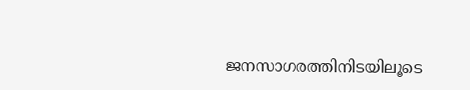ജനസാഗരത്തിനിടയിലൂടെ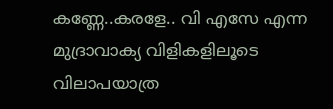കണ്ണേ..കരളേ.. വി എസേ എന്ന മുദ്രാവാക്യ വിളികളിലൂടെ വിലാപയാത്ര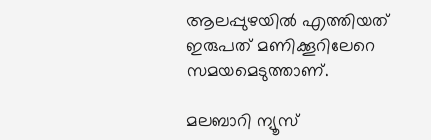ആലപ്പുഴയില്‍ എത്തിയത് ഇരുപത് മണിക്കൂറിലേറെ സമയമെടുത്താണ്.

മലബാറി ന്യൂസ്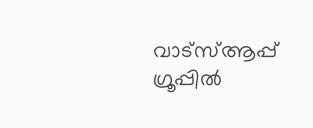വാട്‌സ്ആപ്പ് ഗ്രൂപ്പില്‍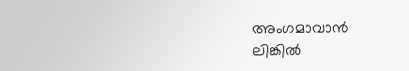അംഗമാവാന്‍
ലിങ്കില്‍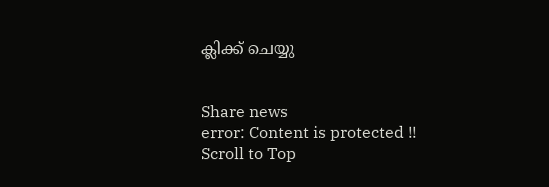ക്ലിക്ക് ചെയ്യു


Share news
error: Content is protected !!
Scroll to Top